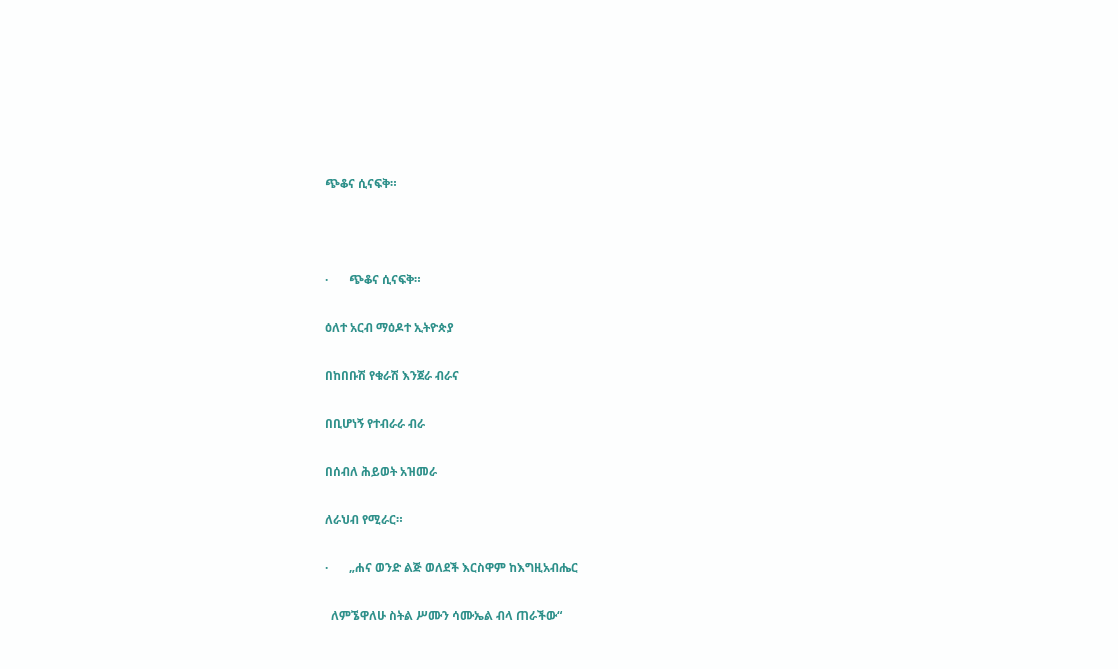ጭቆና ሲናፍቅ።



·       ጭቆና ሲናፍቅ።

ዕለተ አርብ ማዕዶተ ኢትዮጵያ

በከበቡሽ የቁራሽ እንጀራ ብራና

በቢሆነኝ የተብራራ ብራ

በሰብለ ሕይወት አዝመራ

ለራህብ የሚራር።

·       „ሐና ወንድ ልጅ ወለደች እርስዋም ከእግዚአብሔር

  ለምኜዋለሁ ስትል ሥሙን ሳሙኤል ብላ ጠራችው“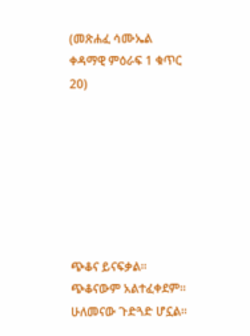(መጽሐፈ ሳሙኤል ቀዳማዊ ምዕራፍ 1 ቁጥር 20)







ጭቆና ይናፍቃል። ጭቆናውም አልተፈቀደም። ሁለመናው ጉድጓድ ሆኗል።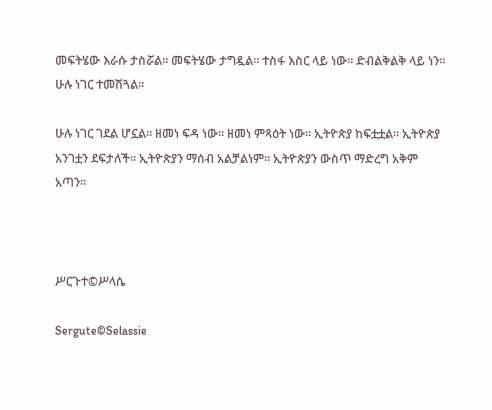መፍትሄው እራሱ ታስሯል። መፍትሄው ታግዷል። ተስፋ እስር ላይ ነው። ድብልቅልቅ ላይ ነን። ሁሉ ነገር ተመሽጓል።

ሁሉ ነገር ገደል ሆኗል። ዘመነ ፍዳ ነው። ዘመነ ምጻዕት ነው። ኢትዮጵያ ከፍቷቷል። ኢትዮጵያ አንገቷን ደፍታለች። ኢትዮጵያን ማሰብ አልቻልነም። ኢትዮጵያን ውስጥ ማድረግ አቅም አጣን።



ሥርጉተ©ሥላሴ

Sergute©Selassie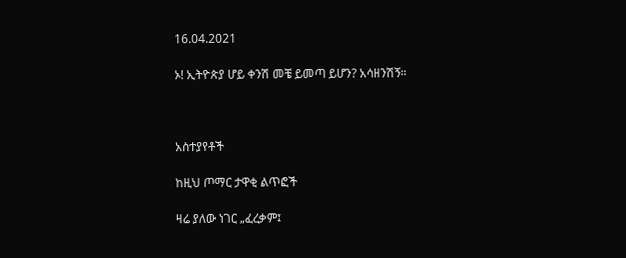16.04.2021

ኦ! ኢትዮጵያ ሆይ ቀንሽ መቼ ይመጣ ይሆን? አሳዘንሽኝ።



አስተያየቶች

ከዚህ ጦማር ታዋቂ ልጥፎች

ዛሬ ያለው ነገር „ፈረቃም፤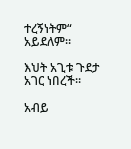ተረኝነትም“ አይደለም።

እህት አጊቱ ጉደታ አገር ነበረች።

አብይ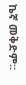ኬኛ መቅድም።